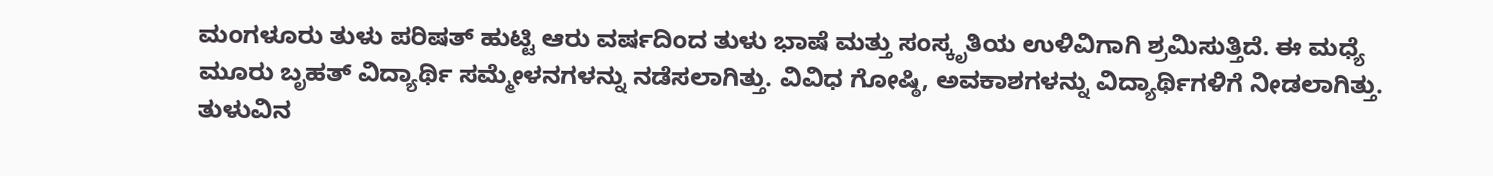ಮಂಗಳೂರು ತುಳು ಪರಿಷತ್ ಹುಟ್ಟಿ ಆರು ವರ್ಷದಿಂದ ತುಳು ಭಾಷೆ ಮತ್ತು ಸಂಸ್ಕೃತಿಯ ಉಳಿವಿಗಾಗಿ ಶ್ರಮಿಸುತ್ತಿದೆ. ಈ ಮಧ್ಯೆ ಮೂರು ಬೃಹತ್ ವಿದ್ಯಾರ್ಥಿ ಸಮ್ಮೇಳನಗಳನ್ನು ನಡೆಸಲಾಗಿತ್ತು. ವಿವಿಧ ಗೋಷ್ಠಿ, ಅವಕಾಶಗಳನ್ನು ವಿದ್ಯಾರ್ಥಿಗಳಿಗೆ ನೀಡಲಾಗಿತ್ತು.
ತುಳುವಿನ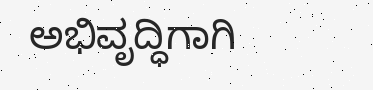ಅಭಿವೃದ್ಧಿಗಾಗಿ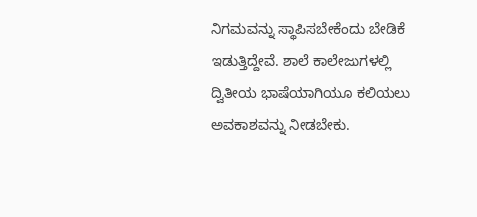ನಿಗಮವನ್ನು ಸ್ಥಾಪಿಸಬೇಕೆಂದು ಬೇಡಿಕೆ ಇಡುತ್ತಿದ್ದೇವೆ. ಶಾಲೆ ಕಾಲೇಜುಗಳಲ್ಲಿ ದ್ವಿತೀಯ ಭಾಷೆಯಾಗಿಯೂ ಕಲಿಯಲು ಅವಕಾಶವನ್ನು ನೀಡಬೇಕು.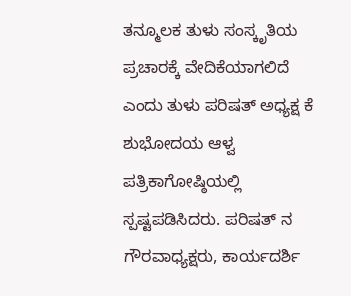ತನ್ಮೂಲಕ ತುಳು ಸಂಸ್ಕೃತಿಯ ಪ್ರಚಾರಕ್ಕೆ ವೇದಿಕೆಯಾಗಲಿದೆ ಎಂದು ತುಳು ಪರಿಷತ್ ಅಧ್ಯಕ್ಷ ಕೆ ಶುಭೋದಯ ಆಳ್ವ ಪತ್ರಿಕಾಗೋಷ್ಠಿಯಲ್ಲಿ ಸ್ಪಷ್ಟಪಡಿಸಿದರು. ಪರಿಷತ್ ನ ಗೌರವಾಧ್ಯಕ್ಷರು, ಕಾರ್ಯದರ್ಶಿ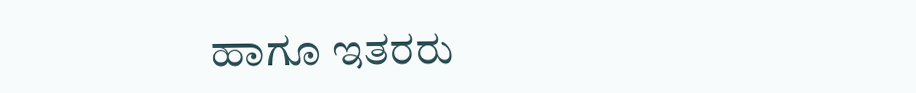ಹಾಗೂ ಇತರರು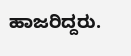ಹಾಜರಿದ್ದರು.